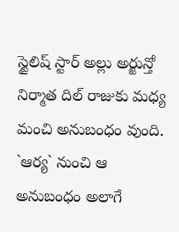స్టైలిష్ స్టార్ అల్లు అర్జున్తో నిర్మాత దిల్ రాజుకు మధ్య మంచి అనుబంధం వుంది. `ఆర్య` నుంచి ఆ అనుబంధం అలాగే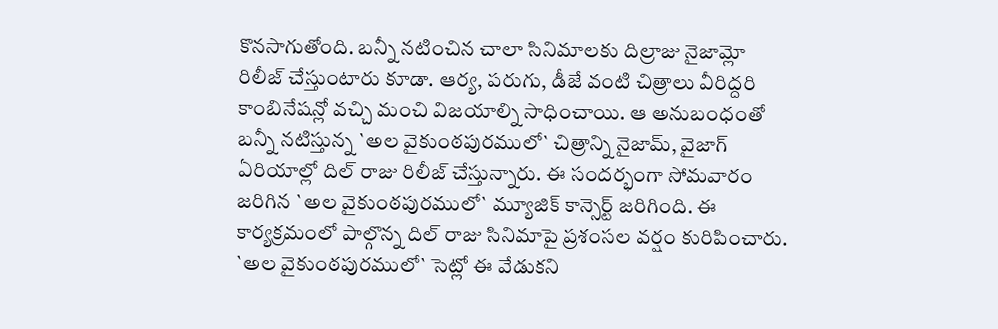కొనసాగుతోంది. బన్నీ నటించిన చాలా సినిమాలకు దిల్రాజు నైజామ్లో రిలీజ్ చేస్తుంటారు కూడా. ఆర్య, పరుగు, డీజే వంటి చిత్రాలు వీరిద్దరి కాంబినేషన్లో వచ్చి మంచి విజయాల్ని సాధించాయి. ఆ అనుబంధంతో బన్నీ నటిస్తున్న `అల వైకుంఠపురములో` చిత్రాన్ని నైజామ్, వైజాగ్ ఏరియాల్లో దిల్ రాజు రిలీజ్ చేస్తున్నారు. ఈ సందర్భంగా సోమవారం జరిగిన `అల వైకుంఠపురములో` మ్యూజిక్ కాన్సెర్ట్ జరిగింది. ఈ కార్యక్రమంలో పాల్గొన్న దిల్ రాజు సినిమాపై ప్రశంసల వర్షం కురిపించారు.
`అల వైకుంఠపురములో` సెట్లో ఈ వేడుకని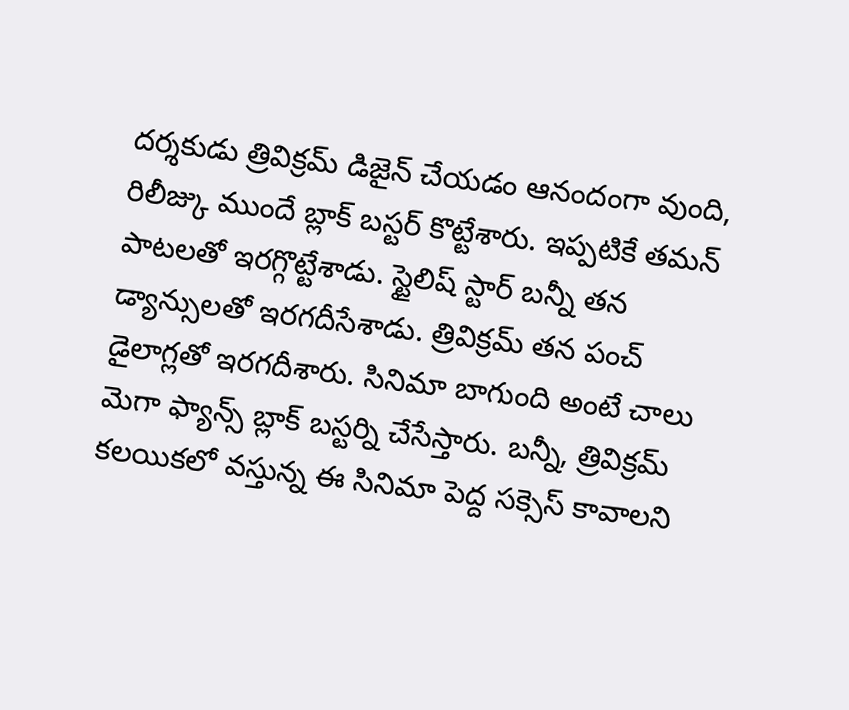దర్శకుడు త్రివిక్రమ్ డిజైన్ చేయడం ఆనందంగా వుంది, రిలీజ్కు ముందే బ్లాక్ బస్టర్ కొట్టేశారు. ఇప్పటికే తమన్ పాటలతో ఇరగ్గొట్టేశాడు. స్టైలిష్ స్టార్ బన్నీ తన డ్యాన్సులతో ఇరగదీసేశాడు. త్రివిక్రమ్ తన పంచ్ డైలాగ్లతో ఇరగదీశారు. సినిమా బాగుంది అంటే చాలు మెగా ఫ్యాన్స్ బ్లాక్ బస్టర్ని చేసేస్తారు. బన్నీ, త్రివిక్రమ్ కలయికలో వస్తున్న ఈ సినిమా పెద్ద సక్సెస్ కావాలని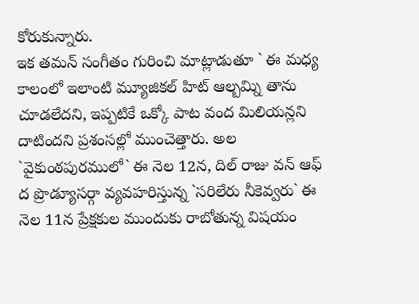కోరుకున్నారు.
ఇక తమన్ సంగీతం గురించి మాట్లాడుతూ ` ఈ మధ్య కాలంలో ఇలాంటి మ్యూజికల్ హిట్ ఆల్బమ్ని తాను చూడలేదని, ఇప్పటికే ఒక్కో పాట వంద మిలియన్లని దాటిందని ప్రశంసల్లో ముంచెత్తారు. అల `వైకుంఠపురములో` ఈ నెల 12న, దిల్ రాజు వన్ ఆఫ్ ద ప్రొడ్యూసర్గా వ్యవహరిస్తున్న `సరిలేరు నీకెవ్వరు` ఈ నెల 11న ప్రేక్షకుల ముందుకు రాబోతున్న విషయం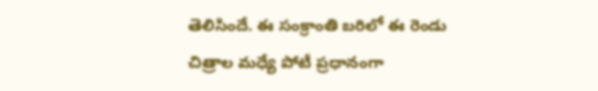తెలిసిందే. ఈ సంక్రాంతి బరిలో ఈ రెండు చిత్రాల మధ్యే పోటీ ప్రధానంగా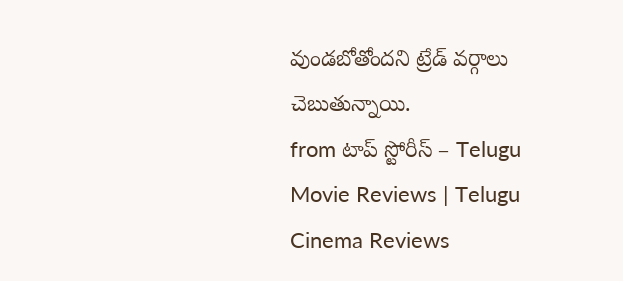వుండబోతోందని ట్రేడ్ వర్గాలు చెబుతున్నాయి.
from టాప్ స్టోరీస్ – Telugu Movie Reviews | Telugu Cinema Reviews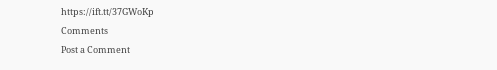https://ift.tt/37GWoKp
Comments
Post a Comment